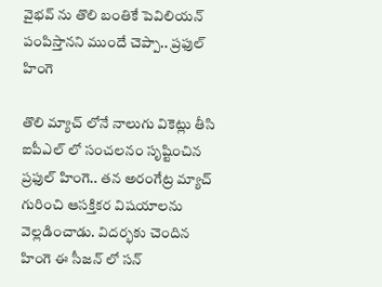వైభవ్ ను తొలి బంతికే పెవిలియన్ పంపిస్తానని ముందే చెప్పా.. ప్రఫుల్ హింగె

తొలి మ్యాచ్ లోనే నాలుగు వికెట్లు తీసి ఐపీఎల్ లో సంచలనం సృష్టించిన ప్రఫుల్ హింగె.. తన అరంగేట్ర మ్యాచ్ గురించి ఆసక్తికర విషయాలను వెల్లడించాడు. విదర్భకు చెందిన హింగె ఈ సీజన్ లో సన్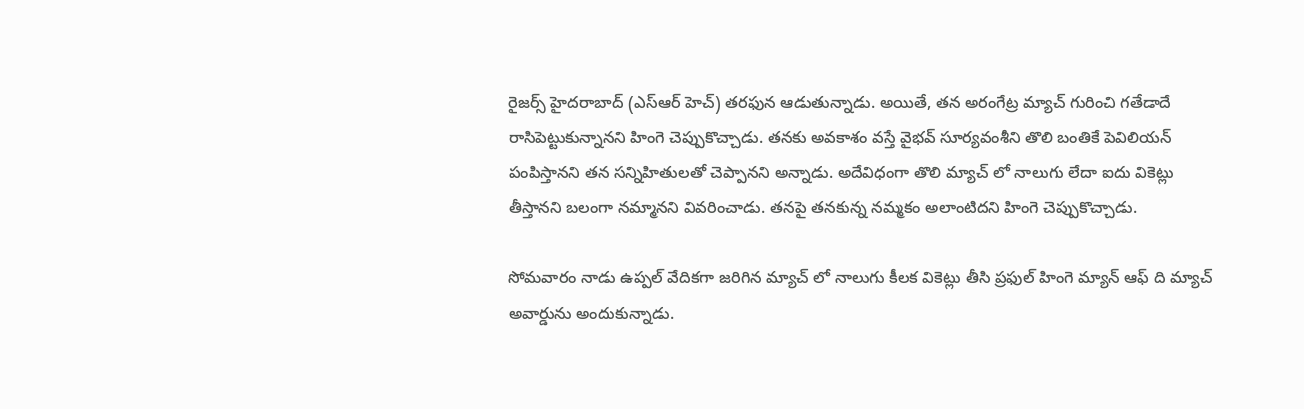రైజర్స్ హైదరాబాద్ (ఎస్ఆర్ హెచ్) తరఫున ఆడుతున్నాడు. అయితే, తన అరంగేట్ర మ్యాచ్ గురించి గతేడాదే రాసిపెట్టుకున్నానని హింగె చెప్పుకొచ్చాడు. తనకు అవకాశం వస్తే వైభవ్ సూర్యవంశీని తొలి బంతికే పెవిలియన్ పంపిస్తానని తన సన్నిహితులతో చెప్పానని అన్నాడు. అదేవిధంగా తొలి మ్యాచ్ లో నాలుగు లేదా ఐదు వికెట్లు తీస్తానని బలంగా నమ్మానని వివరించాడు. తనపై తనకున్న నమ్మకం అలాంటిదని హింగె చెప్పుకొచ్చాడు.

సోమవారం నాడు ఉప్పల్ వేదికగా జరిగిన మ్యాచ్ లో నాలుగు కీలక వికెట్లు తీసి ప్రఫుల్ హింగె మ్యాన్ ఆఫ్ ది మ్యాచ్ అవార్డును అందుకున్నాడు.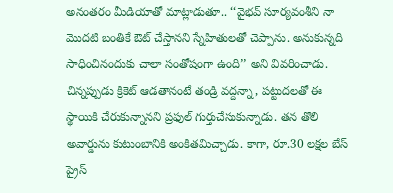అనంతరం మీడియాతో మాట్లాడుతూ.. ‘‘వైభవ్ సూర్యవంశీని నా మొదటి బంతికే ఔట్ చేస్తానని స్నేహితులతో చెప్పాను. అనుకున్నది సాధించినందుకు చాలా సంతోషంగా ఉంది’’ అని వివరించాడు. చిన్నప్పుడు క్రికెట్ ఆడతానంటే తండ్రి వద్దన్నా, పట్టుదలతో ఈ స్థాయికి చేరుకున్నానని ప్రఫుల్ గుర్తుచేసుకున్నాడు. తన తొలి అవార్డును కుటుంబానికి అంకితమిచ్చాడు. కాగా, రూ.30 లక్షల బేస్ ప్రైస్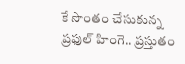కే సొంతం చేసుకున్న ప్రఫుల్ హింగె.. ప్రస్తుతం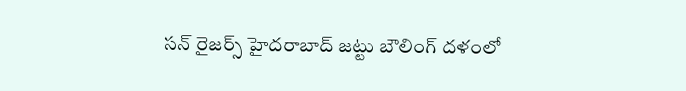సన్ రైజర్స్ హైదరాబాద్ జట్టు బౌలింగ్ దళంలో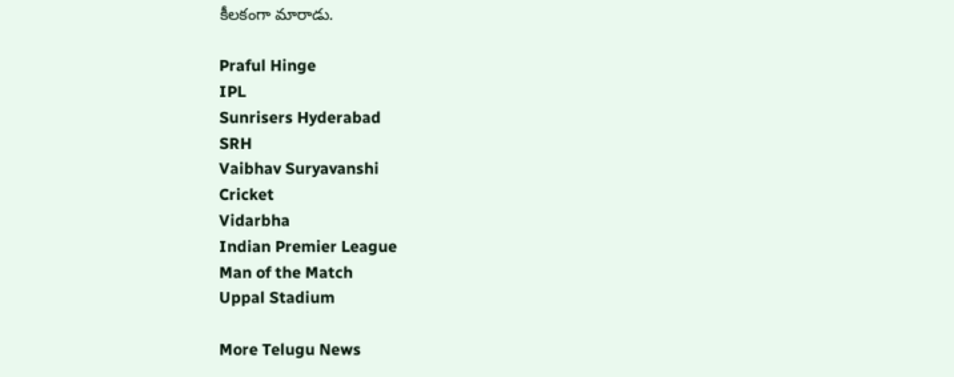కీలకంగా మారాడు.

Praful Hinge
IPL
Sunrisers Hyderabad
SRH
Vaibhav Suryavanshi
Cricket
Vidarbha
Indian Premier League
Man of the Match
Uppal Stadium

More Telugu News